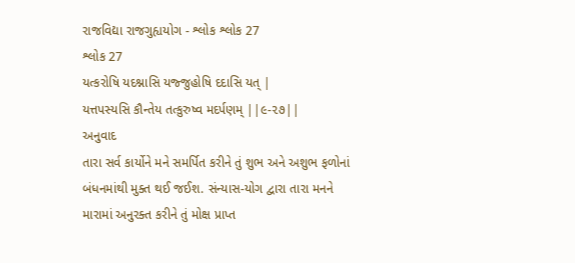રાજવિદ્યા રાજગુહ્યયોગ - શ્લોક શ્લોક 27
શ્લોક 27
યત્કરોષિ યદશ્નાસિ યજ્જુહોષિ દદાસિ યત્ |
યત્તપસ્યસિ કૌન્તેય તત્કુરુષ્વ મદર્પણમ્ ||૯-૨૭||
અનુવાદ
તારા સર્વ કાર્યોને મને સમર્પિત કરીને તું શુભ અને અશુભ ફળોનાં બંધનમાંથી મુક્ત થઈ જઈશ. સંન્યાસ-યોગ દ્વારા તારા મનને મારામાં અનુરક્ત કરીને તું મોક્ષ પ્રાપ્ત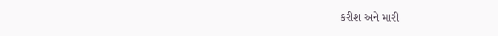કરીશ અને મારી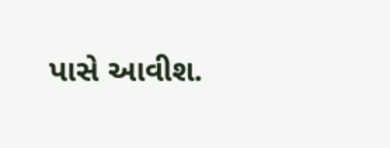પાસે આવીશ.